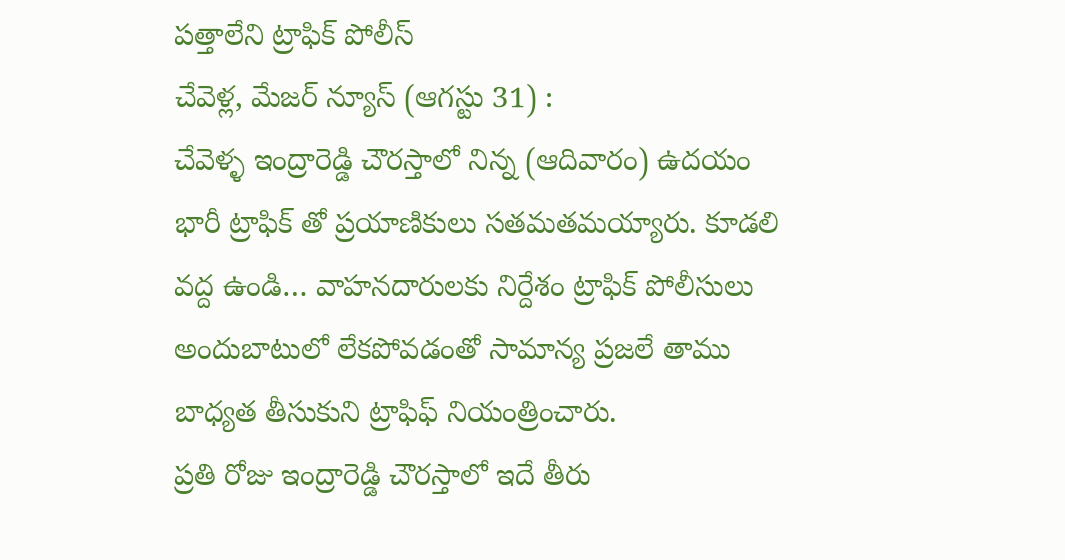పత్తాలేని ట్రాఫిక్ పోలీస్
చేవెళ్ల, మేజర్ న్యూస్ (ఆగస్టు 31) :
చేవెళ్ళ ఇంద్రారెడ్డి చౌరస్తాలో నిన్న (ఆదివారం) ఉదయం భారీ ట్రాఫిక్ తో ప్రయాణికులు సతమతమయ్యారు. కూడలి వద్ద ఉండి… వాహనదారులకు నిర్దేశం ట్రాఫిక్ పోలీసులు అందుబాటులో లేకపోవడంతో సామాన్య ప్రజలే తాము బాధ్యత తీసుకుని ట్రాఫిఫ్ నియంత్రించారు.
ప్రతి రోజు ఇంద్రారెడ్డి చౌరస్తాలో ఇదే తీరు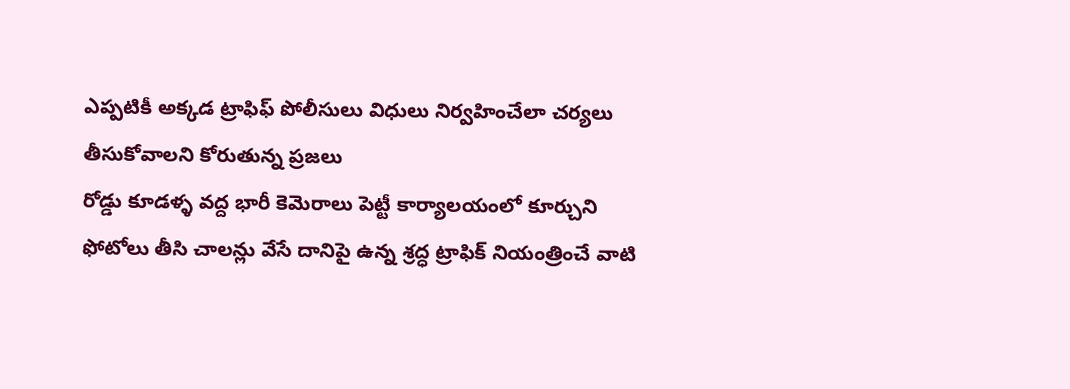ఎప్పటికీ అక్కడ ట్రాఫిఫ్ పోలీసులు విధులు నిర్వహించేలా చర్యలు తీసుకోవాలని కోరుతున్న ప్రజలు
రోడ్డు కూడళ్ళ వద్ద భారీ కెమెరాలు పెట్టీ కార్యాలయంలో కూర్చుని ఫోటోలు తీసి చాలన్లు వేసే దానిపై ఉన్న శ్రద్ధ ట్రాఫిక్ నియంత్రించే వాటి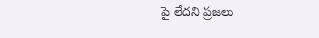పై లేదని ప్రజలు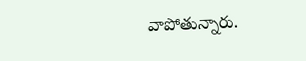వాపోతున్నారు.